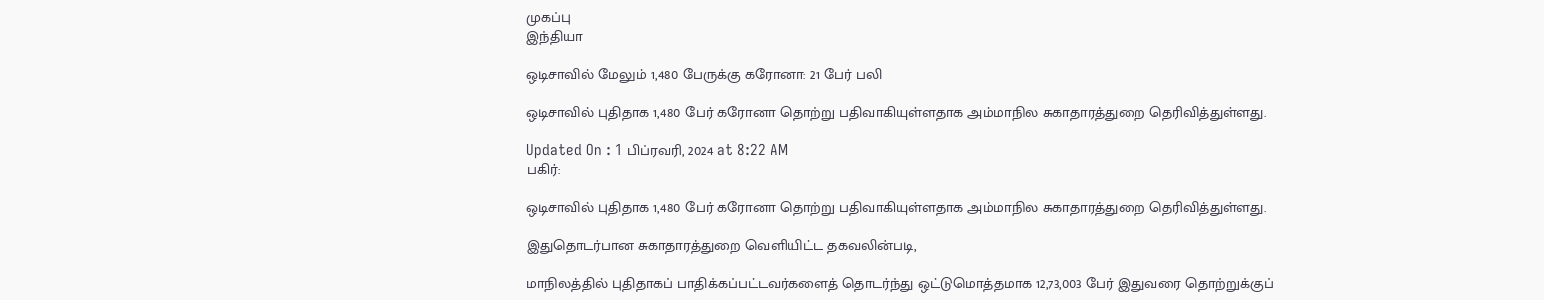முகப்பு
இந்தியா

ஒடிசாவில் மேலும் 1,480 பேருக்கு கரோனா: 21 பேர் பலி

ஒடிசாவில் புதிதாக 1,480 பேர் கரோனா தொற்று பதிவாகியுள்ளதாக அம்மாநில சுகாதாரத்துறை தெரிவித்துள்ளது.

Updated On : 1 பிப்ரவரி, 2024 at 8:22 AM
பகிர்:

ஒடிசாவில் புதிதாக 1,480 பேர் கரோனா தொற்று பதிவாகியுள்ளதாக அம்மாநில சுகாதாரத்துறை தெரிவித்துள்ளது.

இதுதொடர்பான சுகாதாரத்துறை வெளியிட்ட தகவலின்படி,

மாநிலத்தில் புதிதாகப் பாதிக்கப்பட்டவர்களைத் தொடர்ந்து ஒட்டுமொத்தமாக 12,73,003 பேர் இதுவரை தொற்றுக்குப்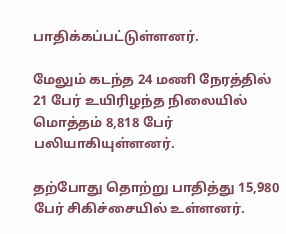பாதிக்கப்பட்டுள்ளனர்.

மேலும் கடந்த 24 மணி நேரத்தில் 21 பேர் உயிரிழந்த நிலையில் மொத்தம் 8,818 பேர் பலியாகியுள்ளனர்.

தற்போது தொற்று பாதித்து 15,980 பேர் சிகிச்சையில் உள்ளனர்.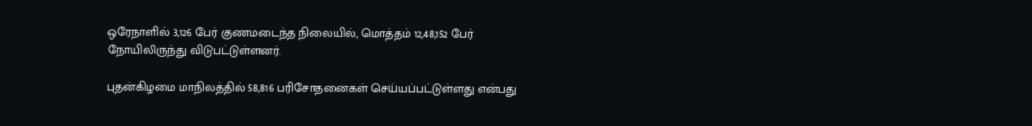ஒரேநாளில் 3,126 பேர் குணமடைந்த நிலையில், மொத்தம் 12,48,152 பேர் நோயிலிருந்து விடுபட்டுள்ளனர்.

புதன்கிழமை மாநிலத்தில் 58,816 பரிசோதனைகள் செய்யப்பட்டுள்ளது என்பது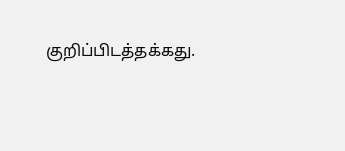குறிப்பிடத்தக்கது.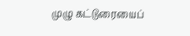முழு கட்டுரையைப்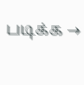படிக்க →